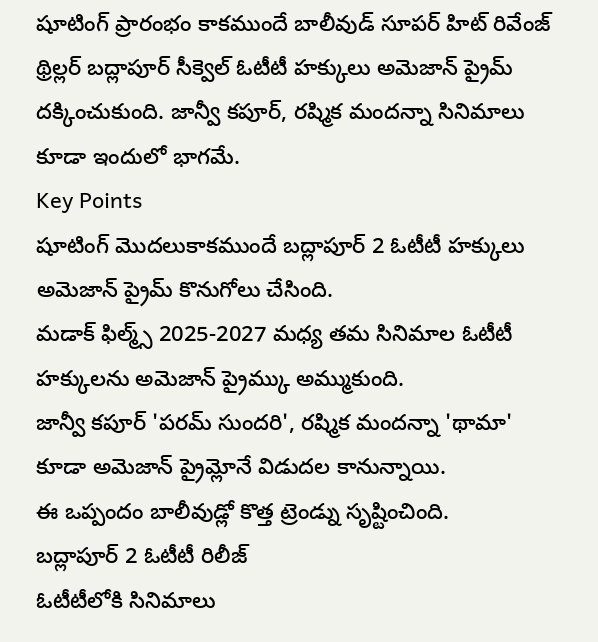షూటింగ్ ప్రారంభం కాకముందే బాలీవుడ్ సూపర్ హిట్ రివేంజ్ థ్రిల్లర్ బద్లాపూర్ సీక్వెల్ ఓటీటీ హక్కులు అమెజాన్ ప్రైమ్ దక్కించుకుంది. జాన్వీ కపూర్, రష్మిక మందన్నా సినిమాలు కూడా ఇందులో భాగమే.
Key Points
షూటింగ్ మొదలుకాకముందే బద్లాపూర్ 2 ఓటీటీ హక్కులు అమెజాన్ ప్రైమ్ కొనుగోలు చేసింది.
మడాక్ ఫిల్మ్స్ 2025-2027 మధ్య తమ సినిమాల ఓటీటీ హక్కులను అమెజాన్ ప్రైమ్కు అమ్ముకుంది.
జాన్వీ కపూర్ 'పరమ్ సుందరి', రష్మిక మందన్నా 'థామా' కూడా అమెజాన్ ప్రైమ్లోనే విడుదల కానున్నాయి.
ఈ ఒప్పందం బాలీవుడ్లో కొత్త ట్రెండ్ను సృష్టించింది.
బద్లాపూర్ 2 ఓటీటీ రిలీజ్
ఓటీటీలోకి సినిమాలు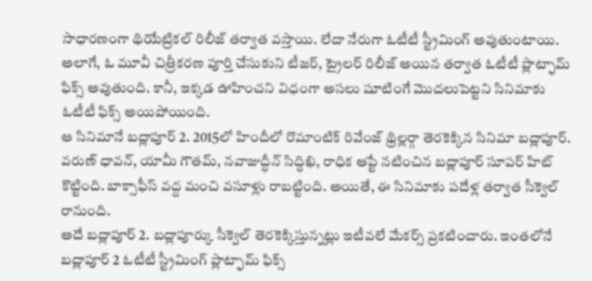సాధారణంగా థియేట్రికల్ రిలీజ్ తర్వాత వస్తాయి. లేదా నేరుగా ఓటీటీ స్ట్రీమింగ్ అవుతుంటాయి. అలాగే, ఓ మూవీ చిత్రీకరణ పూర్తి చేసుకుని టీజర్, ట్రైలర్ రిలీజ్ అయిన తర్వాత ఓటీటీ ప్లాట్ఫామ్ ఫిక్స్ అవుతుంది. కానీ, ఇక్కడ ఊహించని విధంగా అసలు షూటింగే మొదలుపెట్టని సినిమాకు ఓటీటీ ఫిక్స్ అయిపోయింది.
ఆ సినిమానే బద్లాపూర్ 2. 2015లో హిందీలో రొమాంటిక్ రివేంజ్ థ్రిల్లర్గా తెరకెక్కిన సినిమా బద్లాపూర్. వరుణ్ ధావన్, యామీ గౌతమ్, నవాజుద్ధీన్ సిద్ధిఖి, రాధిక ఆప్టే నటించిన బద్లాపూర్ సూపర్ హిట్ కొట్టింది. బాక్సాఫీస్ వద్ద మంచి వసూళ్లు రాబట్టింది. అయితే, ఈ సినిమాకు పదేళ్ల తర్వాత సీక్వెల్ రానుంది.
అదే బద్లాపూర్ 2. బద్లాపూర్కు సీక్వెల్ తెరకెక్కిస్తున్నట్లు ఇటీవలే మేకర్స్ ప్రకటించారు. ఇంతలోనే బద్లాపూర్ 2 ఓటీటీ స్ట్రీమింగ్ ప్లాట్ఫామ్ ఫిక్స్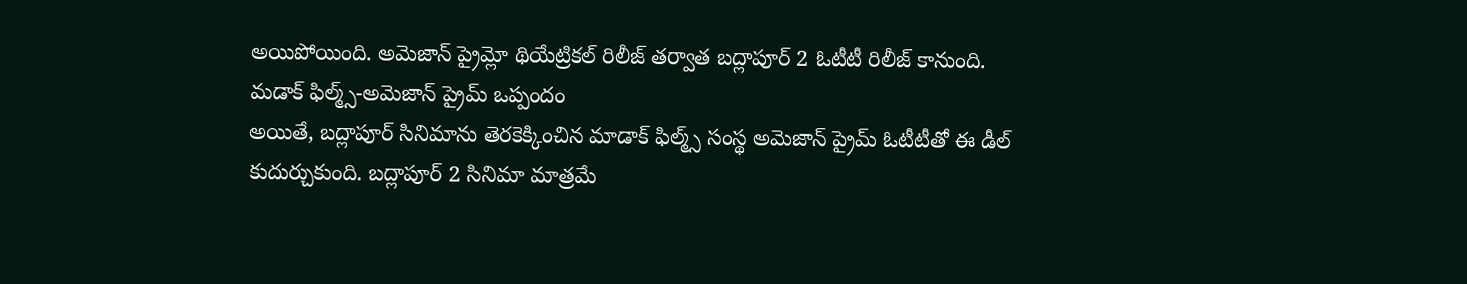అయిపోయింది. అమెజాన్ ప్రైమ్లో థియేట్రికల్ రిలీజ్ తర్వాత బద్లాపూర్ 2 ఓటీటీ రిలీజ్ కానుంది.
మడాక్ ఫిల్మ్స్-అమెజాన్ ప్రైమ్ ఒప్పందం
అయితే, బద్లాపూర్ సినిమాను తెరకెక్కించిన మాడాక్ ఫిల్మ్స్ సంస్థ అమెజాన్ ప్రైమ్ ఓటీటీతో ఈ డీల్ కుదుర్చుకుంది. బద్లాపూర్ 2 సినిమా మాత్రమే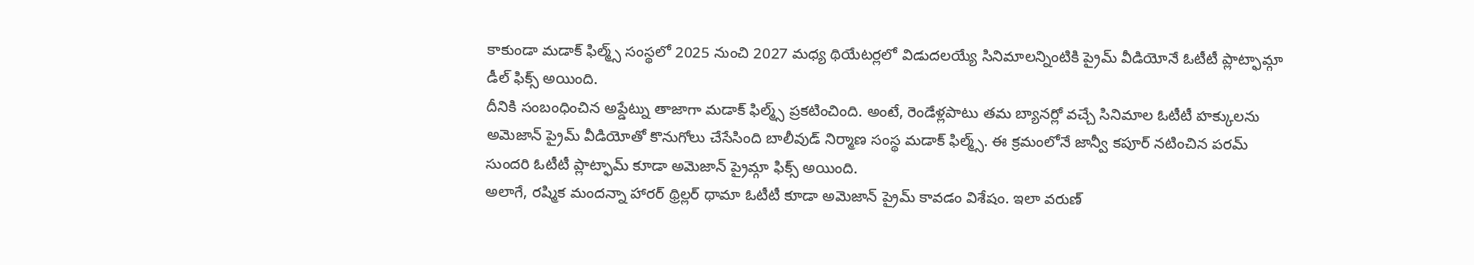కాకుండా మడాక్ ఫిల్మ్స్ సంస్థలో 2025 నుంచి 2027 మధ్య థియేటర్లలో విడుదలయ్యే సినిమాలన్నింటికి ప్రైమ్ వీడియోనే ఓటీటీ ప్లాట్ఫామ్గా డీల్ ఫిక్స్ అయింది.
దీనికి సంబంధించిన అప్డేట్ను తాజాగా మడాక్ ఫిల్మ్స్ ప్రకటించింది. అంటే, రెండేళ్లపాటు తమ బ్యానర్లో వచ్చే సినిమాల ఓటీటీ హక్కులను అమెజాన్ ప్రైమ్ వీడియోతో కొనుగోలు చేసేసింది బాలీవుడ్ నిర్మాణ సంస్థ మడాక్ ఫిల్మ్స్. ఈ క్రమంలోనే జాన్వీ కపూర్ నటించిన పరమ్ సుందరి ఓటీటీ ప్లాట్ఫామ్ కూడా అమెజాన్ ప్రైమ్గా ఫిక్స్ అయింది.
అలాగే, రష్మిక మందన్నా హారర్ థ్రిల్లర్ థామా ఓటీటీ కూడా అమెజాన్ ప్రైమ్ కావడం విశేషం. ఇలా వరుణ్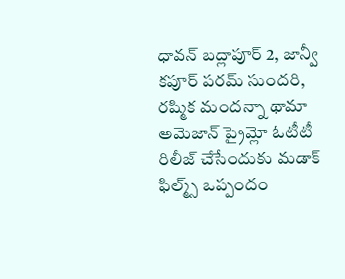ధావన్ బద్లాపూర్ 2, జాన్వీ కపూర్ పరమ్ సుందరి, రష్మిక మందన్నా థామా అమెజాన్ ప్రైమ్లో ఓటీటీ రిలీజ్ చేసేందుకు మడాక్ ఫిల్మ్స్ ఒప్పందం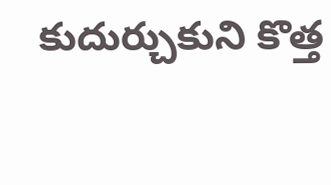కుదుర్చుకుని కొత్త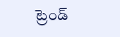ట్రెండ్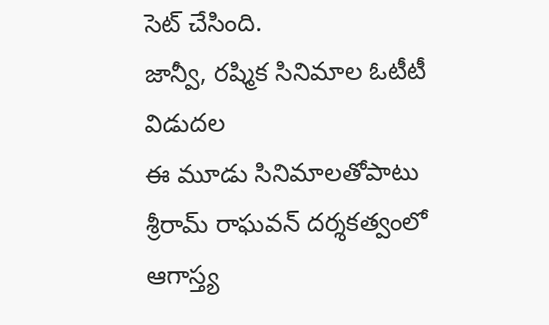సెట్ చేసింది.
జాన్వీ, రష్మిక సినిమాల ఓటీటీ విడుదల
ఈ మూడు సినిమాలతోపాటు శ్రీరామ్ రాఘవన్ దర్శకత్వంలో ఆగాస్త్య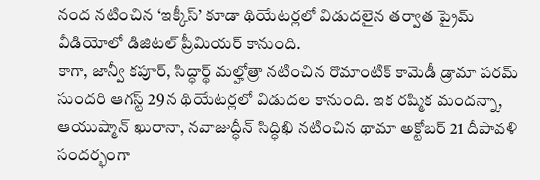నంద నటించిన ‘ఇక్కీస్’ కూడా థియేటర్లలో విడుదలైన తర్వాత ప్రైమ్ వీడియోలో డిజిటల్ ప్రీమియర్ కానుంది.
కాగా, జాన్వీ కపూర్, సిద్ధార్థ్ మల్హోత్రా నటించిన రొమాంటిక్ కామెడీ డ్రామా పరమ్ సుందరి ఆగస్ట్ 29న థియేటర్లలో విడుదల కానుంది. ఇక రష్మిక మందన్నా, ఆయుష్మాన్ ఖురానా, నవాజుద్ధీన్ సిద్ధిఖి నటించిన థామా అక్టోబర్ 21 దీపావళి సందర్భంగా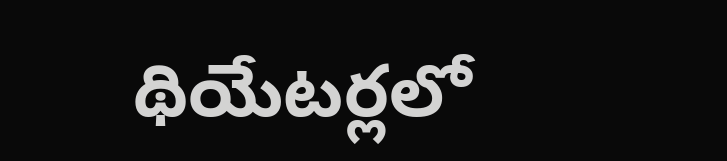థియేటర్లలో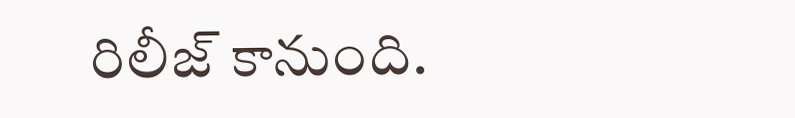రిలీజ్ కానుంది.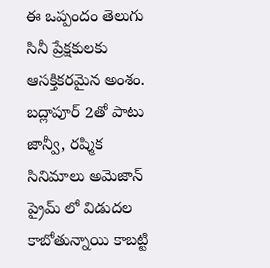ఈ ఒప్పందం తెలుగు సినీ ప్రేక్షకులకు ఆసక్తికరమైన అంశం. బద్లాపూర్ 2తో పాటు జాన్వీ, రష్మిక సినిమాలు అమెజాన్ ప్రైమ్ లో విడుదల కాబోతున్నాయి కాబట్టి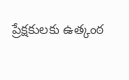ప్రేక్షకులకు ఉత్కంఠ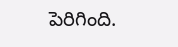పెరిగింది.